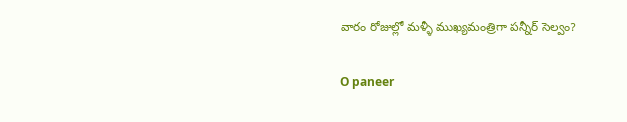వారం రోజుల్లో మళ్ళీ ముఖ్యమంత్రిగా పన్నీర్ సెల్వం?

O paneer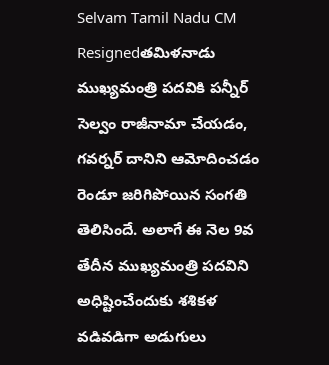Selvam Tamil Nadu CM Resignedతమిళనాడు ముఖ్యమంత్రి పదవికి పన్నీర్ సెల్వం రాజీనామా చేయడం, గవర్నర్ దానిని ఆమోదించడం రెండూ జరిగిపోయిన సంగతి తెలిసిందే. అలాగే ఈ నెల 9వ తేదీన ముఖ్యమంత్రి పదవిని అధిష్టించేందుకు శశికళ వడివడిగా అడుగులు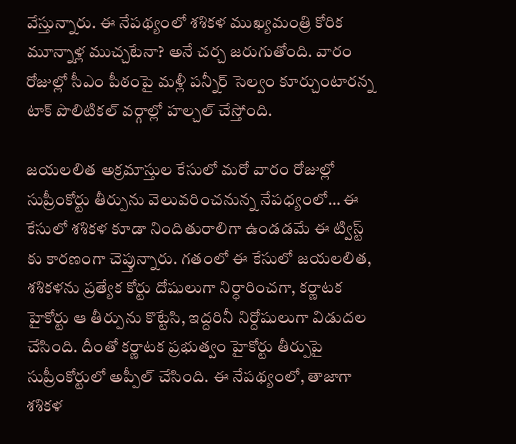వేస్తున్నారు. ఈ నేపథ్యంలో శశికళ ముఖ్యమంత్రి కోరిక మూన్నాళ్ల ముచ్చటేనా? అనే చర్చ జరుగుతోంది. వారం రోజుల్లో సీఎం పీఠంపై మళ్లీ పన్నీర్ సెల్వం కూర్చుంటారన్న టాక్ పొలిటికల్ వర్గాల్లో హల్చల్ చేస్తోంది.

జయలలిత అక్రమాస్తుల కేసులో మరో వారం రోజుల్లో సుప్రీంకోర్టు తీర్పును వెలువరించనున్న నేపధ్యంలో… ఈ కేసులో శశికళ కూడా నిందితురాలిగా ఉండడమే ఈ ట్విస్ట్ కు కారణంగా చెప్తున్నారు. గతంలో ఈ కేసులో జయలలిత, శశికళను ప్రత్యేక కోర్టు దోషులుగా నిర్ధారించగా, కర్ణాటక హైకోర్టు ఆ తీర్పును కొట్టేసి, ఇద్దరినీ నిర్దోషులుగా విడుదల చేసింది. దీంతో కర్ణాటక ప్రభుత్వం హైకోర్టు తీర్పుపై సుప్రీంకోర్టులో అప్పీల్ చేసింది. ఈ నేపథ్యంలో, తాజాగా శశికళ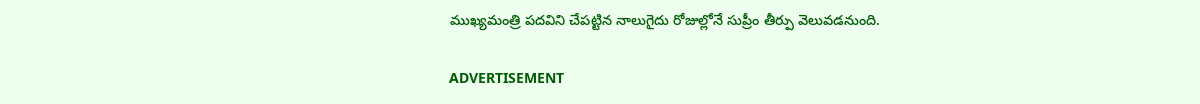ముఖ్యమంత్రి పదవిని చేపట్టిన నాలుగైదు రోజుల్లోనే సుప్రీం తీర్పు వెలువడనుంది.

ADVERTISEMENT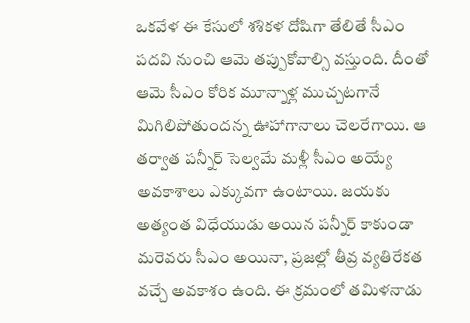ఒకవేళ ఈ కేసులో శశికళ దోషిగా తేలితే సీఎం పదవి నుంచి ఆమె తప్పుకోవాల్సి వస్తుంది. దీంతో ఆమె సీఎం కోరిక మూన్నాళ్ల ముచ్చటగానే మిగిలిపోతుందన్న ఊహాగానాలు చెలరేగాయి. ఆ తర్వాత పన్నీర్ సెల్వమే మళ్లీ సీఎం అయ్యే అవకాశాలు ఎక్కువగా ఉంటాయి. జయకు అత్యంత విధేయుడు అయిన పన్నీర్ కాకుండా మరెవరు సీఎం అయినా, ప్రజల్లో తీవ్ర వ్యతిరేకత వచ్చే అవకాశం ఉంది. ఈ క్రమంలో తమిళనాడు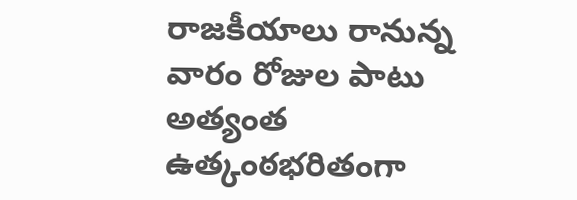రాజకీయాలు రానున్న వారం రోజుల పాటు అత్యంత ఉత్కంఠభరితంగా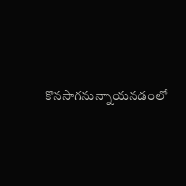కొనసాగనున్నాయనడంలో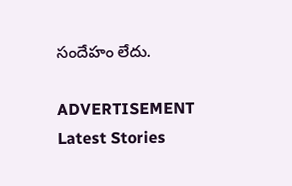సందేహం లేదు.

ADVERTISEMENT
Latest Stories